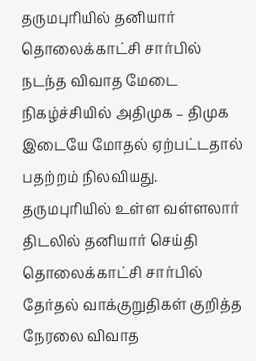தருமபுரியில் தனியார் தொலைக்காட்சி சார்பில் நடந்த விவாத மேடை நிகழ்ச்சியில் அதிமுக – திமுக இடையே மோதல் ஏற்பட்டதால் பதற்றம் நிலவியது.
தருமபுரியில் உள்ள வள்ளலார் திடலில் தனியார் செய்தி தொலைக்காட்சி சார்பில் தேர்தல் வாக்குறுதிகள் குறித்த நேரலை விவாத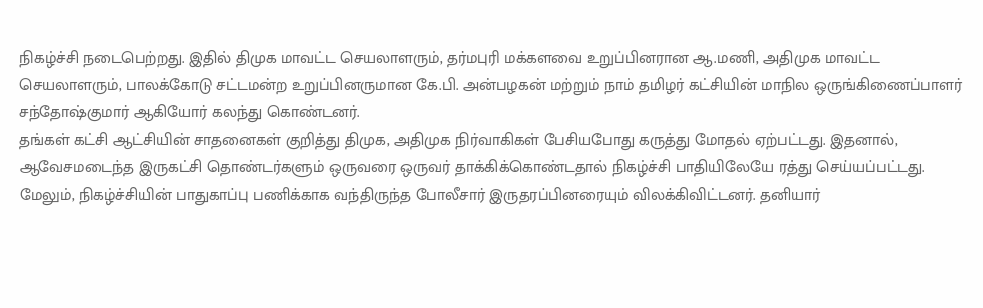நிகழ்ச்சி நடைபெற்றது. இதில் திமுக மாவட்ட செயலாளரும், தர்மபுரி மக்களவை உறுப்பினரான ஆ.மணி, அதிமுக மாவட்ட செயலாளரும், பாலக்கோடு சட்டமன்ற உறுப்பினருமான கே.பி. அன்பழகன் மற்றும் நாம் தமிழர் கட்சியின் மாநில ஒருங்கிணைப்பாளர் சந்தோஷ்குமார் ஆகியோர் கலந்து கொண்டனர்.
தங்கள் கட்சி ஆட்சியின் சாதனைகள் குறித்து திமுக, அதிமுக நிர்வாகிகள் பேசியபோது கருத்து மோதல் ஏற்பட்டது. இதனால், ஆவேசமடைந்த இருகட்சி தொண்டர்களும் ஒருவரை ஒருவர் தாக்கிக்கொண்டதால் நிகழ்ச்சி பாதியிலேயே ரத்து செய்யப்பட்டது.
மேலும், நிகழ்ச்சியின் பாதுகாப்பு பணிக்காக வந்திருந்த போலீசார் இருதரப்பினரையும் விலக்கிவிட்டனர். தனியார்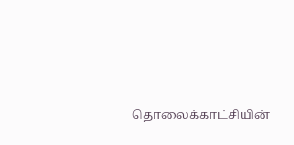தொலைக்காட்சியின்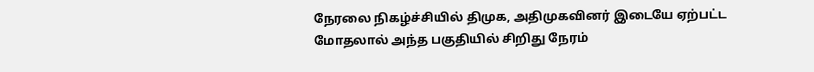நேரலை நிகழ்ச்சியில் திமுக, அதிமுகவினர் இடையே ஏற்பட்ட மோதலால் அந்த பகுதியில் சிறிது நேரம்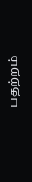பதற்றம்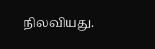நிலவியது.